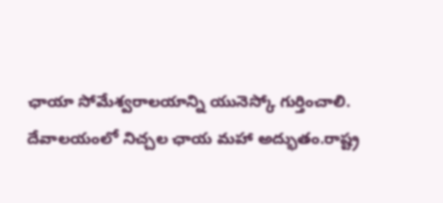ఛాయా సోమేశ్వరాలయాన్ని యునెస్కో గుర్తించాలి.
దేవాలయంలో నిచ్చల ఛాయ మహా అద్భుతం.రాష్ట్ర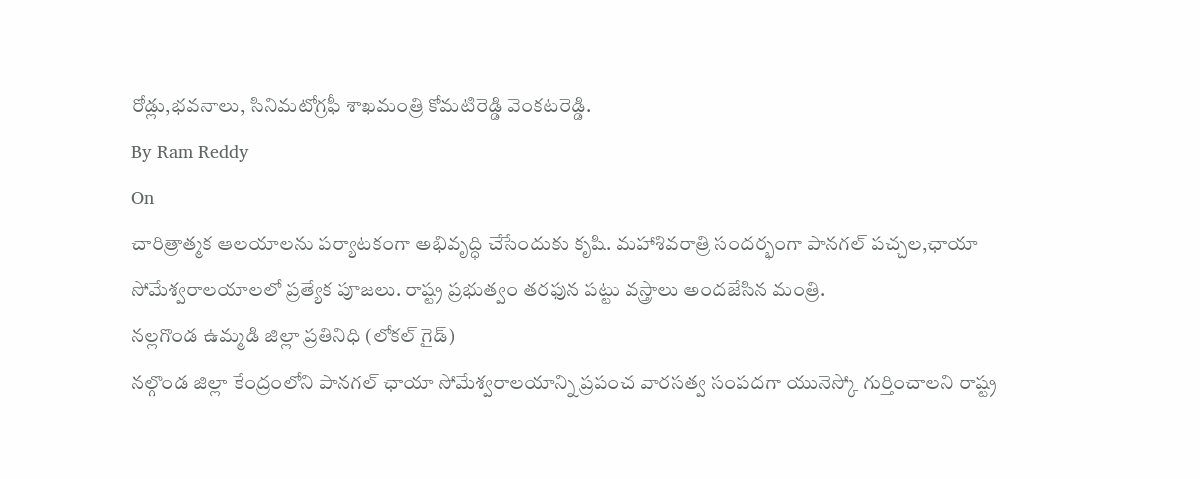రోడ్లు,భవనాలు, సినిమటోగ్రఫీ శాఖమంత్రి కోమటిరెడ్డి వెంకటరెడ్డి.
By Ram Reddy
On
చారిత్రాత్మక ఆలయాలను పర్యాటకంగా అభివృద్ధి చేసేందుకు కృషి. మహాశివరాత్రి సందర్భంగా పానగల్ పచ్చల,ఛాయా సోమేశ్వరాలయాలలో ప్రత్యేక పూజలు. రాష్ట్ర ప్రభుత్వం తరఫున పట్టు వస్త్రాలు అందజేసిన మంత్రి.
నల్లగొండ ఉమ్మడి జిల్లా ప్రతినిధి (లోకల్ గైడ్)
నల్గొండ జిల్లా కేంద్రంలోని పానగల్ ఛాయా సోమేశ్వరాలయాన్ని ప్రపంచ వారసత్వ సంపదగా యునెస్కో గుర్తించాలని రాష్ట్ర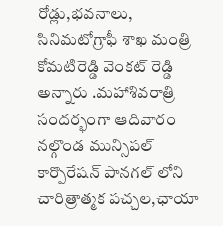రోడ్లు,భవనాలు, సినిమటోగ్రాఫీ శాఖ మంత్రి కోమటిరెడ్డి వెంకట్ రెడ్డి అన్నారు .మహాశివరాత్రి సందర్భంగా ఆదివారం నల్గొండ మున్సిపల్ కార్పొరేషన్ పానగల్ లోని చారిత్రాత్మక పచ్చల,ఛాయా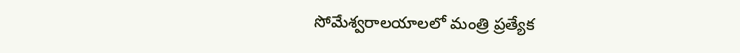సోమేశ్వరాలయాలలో మంత్రి ప్రత్యేక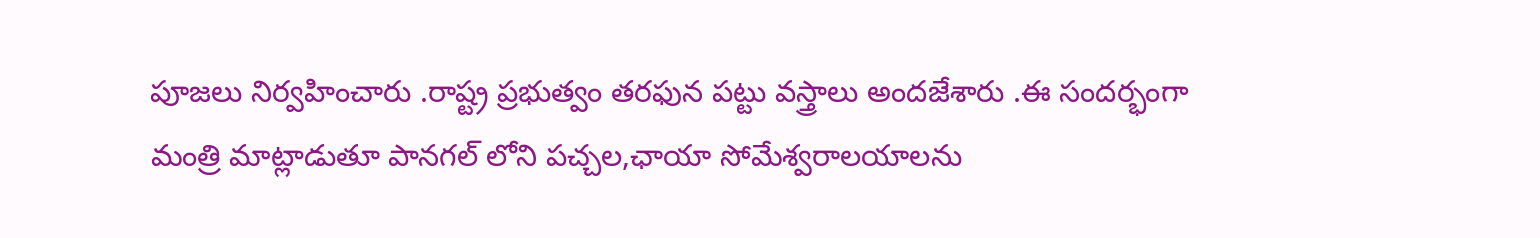పూజలు నిర్వహించారు .రాష్ట్ర ప్రభుత్వం తరఫున పట్టు వస్త్రాలు అందజేశారు .ఈ సందర్భంగా మంత్రి మాట్లాడుతూ పానగల్ లోని పచ్చల,ఛాయా సోమేశ్వరాలయాలను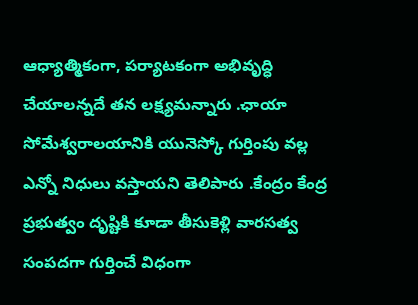ఆధ్యాత్మికంగా, పర్యాటకంగా అభివృద్ధి చేయాలన్నదే తన లక్ష్యమన్నారు .ఛాయా సోమేశ్వరాలయానికి యునెస్కో గుర్తింపు వల్ల ఎన్నో నిధులు వస్తాయని తెలిపారు .కేంద్రం కేంద్ర ప్రభుత్వం దృష్టికి కూడా తీసుకెళ్లి వారసత్వ సంపదగా గుర్తించే విధంగా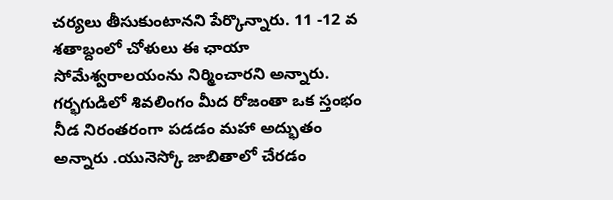చర్యలు తీసుకుంటానని పేర్కొన్నారు. 11 -12 వ శతాబ్దంలో చోళులు ఈ ఛాయా సోమేశ్వరాలయంను నిర్మించారని అన్నారు. గర్భగుడిలో శివలింగం మీద రోజంతా ఒక స్తంభం నీడ నిరంతరంగా పడడం మహా అద్భుతం అన్నారు .యునెస్కో జాబితాలో చేరడం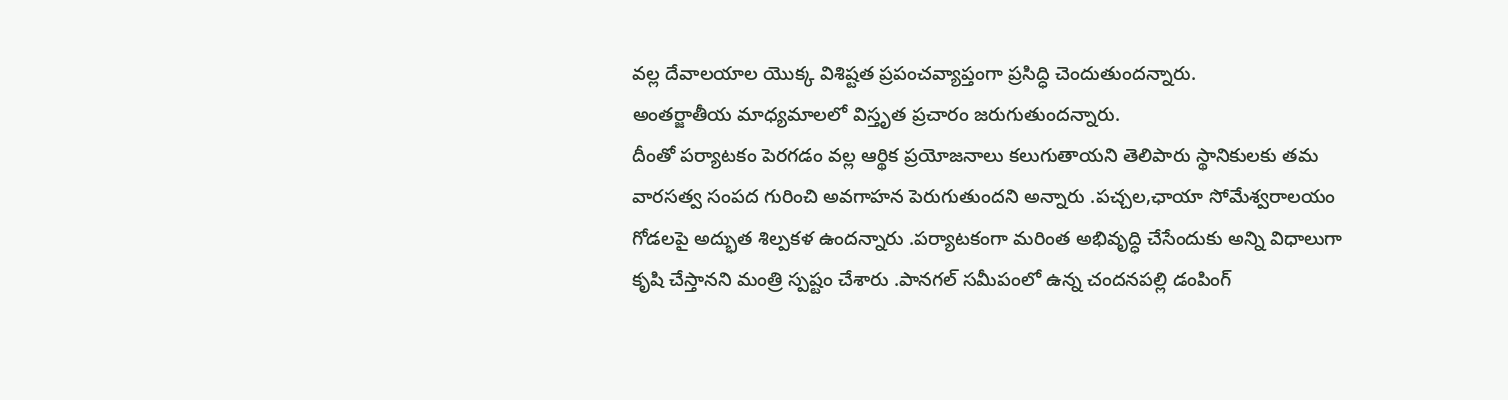వల్ల దేవాలయాల యొక్క విశిష్టత ప్రపంచవ్యాప్తంగా ప్రసిద్ధి చెందుతుందన్నారు.
అంతర్జాతీయ మాధ్యమాలలో విస్తృత ప్రచారం జరుగుతుందన్నారు.
దీంతో పర్యాటకం పెరగడం వల్ల ఆర్థిక ప్రయోజనాలు కలుగుతాయని తెలిపారు స్థానికులకు తమ వారసత్వ సంపద గురించి అవగాహన పెరుగుతుందని అన్నారు .పచ్చల,ఛాయా సోమేశ్వరాలయం గోడలపై అద్భుత శిల్పకళ ఉందన్నారు .పర్యాటకంగా మరింత అభివృద్ధి చేసేందుకు అన్ని విధాలుగా కృషి చేస్తానని మంత్రి స్పష్టం చేశారు .పానగల్ సమీపంలో ఉన్న చందనపల్లి డంపింగ్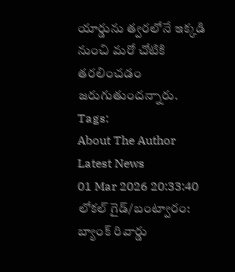యార్డును త్వరలోనే ఇక్కడి నుంచి మరో చోటికి తరలించడం జరుగుతుందన్నారు.
Tags:
About The Author
Latest News
01 Mar 2026 20:33:40
లోకల్ గైడ్/బంట్వారం:
బ్యాంక్ రివార్డు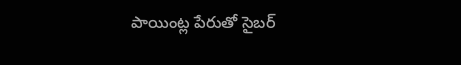పాయింట్ల పేరుతో సైబర్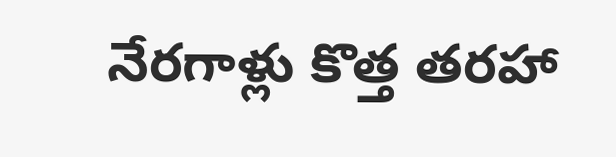నేరగాళ్లు కొత్త తరహా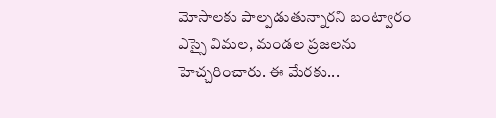మోసాలకు పాల్పడుతున్నారని బంట్వారం ఎస్సై విమల, మండల ప్రజలను హెచ్చరించారు. ఈ మేరకు...